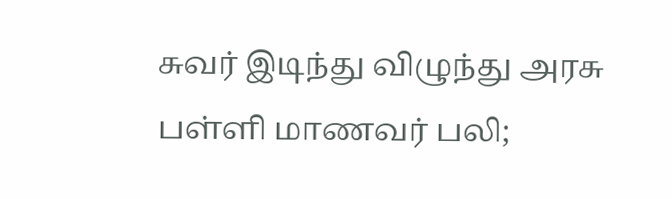சுவர் இடிந்து விழுந்து அரசு பள்ளி மாணவர் பலி;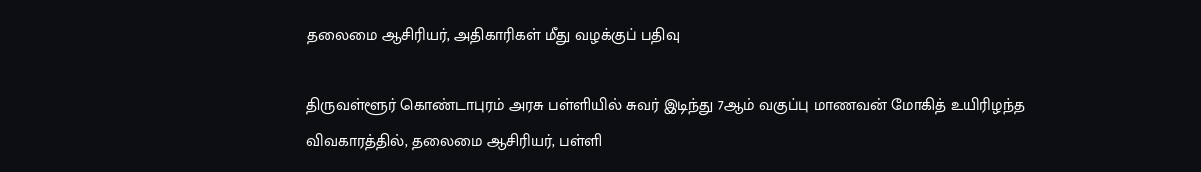தலைமை ஆசிரியர், அதிகாரிகள் மீது வழக்குப் பதிவு

திருவள்ளூர் கொண்டாபுரம் அரசு பள்ளியில் சுவர் இடிந்து 7ஆம் வகுப்பு மாணவன் மோகித் உயிரிழந்த விவகாரத்தில், தலைமை ஆசிரியர், பள்ளி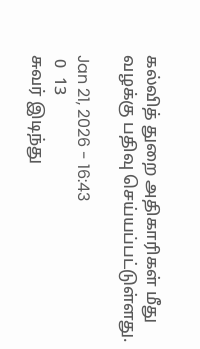கல்வித் துறை அதிகாரிகள் மீது வழக்கு பதிவு செய்யப்பட்டுள்ளது.

Jan 21, 2026 - 16:43
 0  13
சுவர் இடிந்து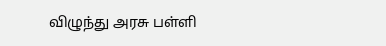விழுந்து அரசு பள்ளி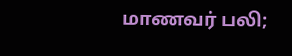மாணவர் பலி;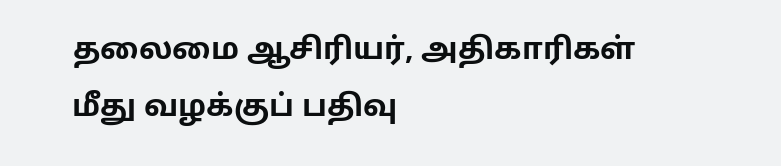தலைமை ஆசிரியர், அதிகாரிகள் மீது வழக்குப் பதிவு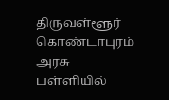திருவள்ளூர் கொண்டாபுரம் அரசு பள்ளியில்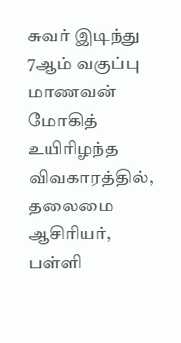சுவர் இடிந்து 7ஆம் வகுப்பு மாணவன் மோகித் உயிரிழந்த விவகாரத்தில், தலைமை ஆசிரியர், பள்ளி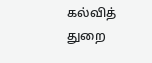கல்வித் துறை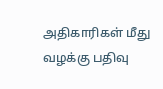அதிகாரிகள் மீது வழக்கு பதிவு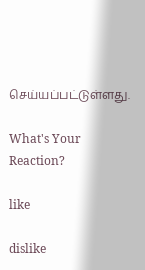செய்யப்பட்டுள்ளது.

What's Your Reaction?

like

dislike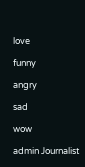love

funny

angry

sad

wow

admin Journalist